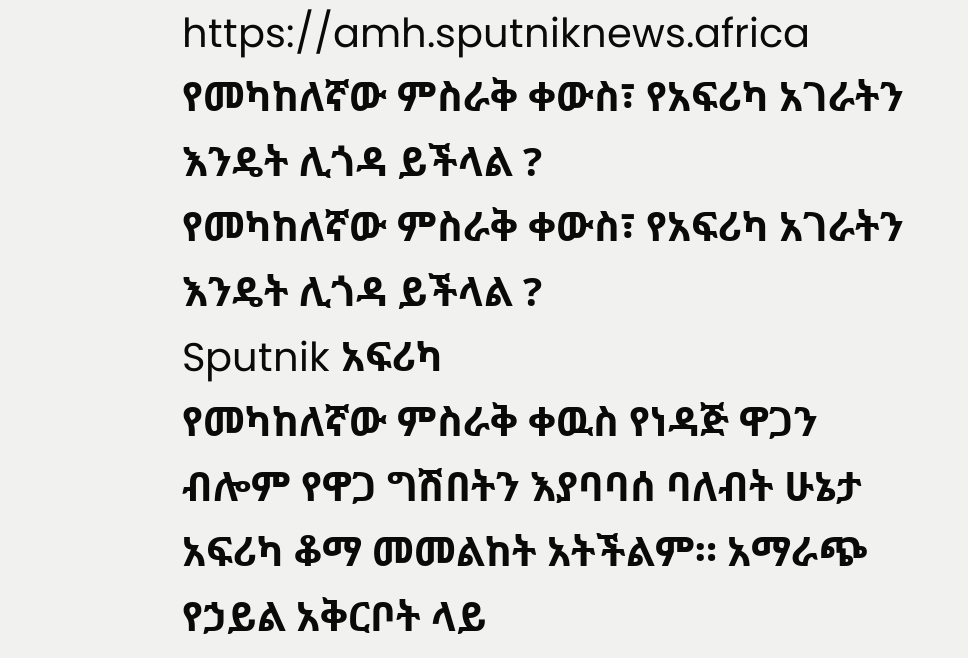https://amh.sputniknews.africa
የመካከለኛው ምስራቅ ቀውስ፣ የአፍሪካ አገራትን እንዴት ሊጎዳ ይችላል ?
የመካከለኛው ምስራቅ ቀውስ፣ የአፍሪካ አገራትን እንዴት ሊጎዳ ይችላል ?
Sputnik አፍሪካ
የመካከለኛው ምስራቅ ቀዉስ የነዳጅ ዋጋን ብሎም የዋጋ ግሽበትን እያባባሰ ባለብት ሁኔታ አፍሪካ ቆማ መመልከት አትችልም። አማራጭ የኃይል አቅርቦት ላይ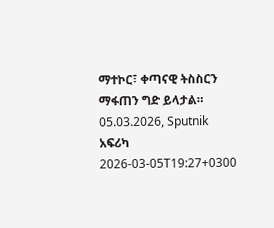ማተኮር፣ ቀጣናዊ ትስስርን ማፋጠን ግድ ይላታል። 05.03.2026, Sputnik አፍሪካ
2026-03-05T19:27+0300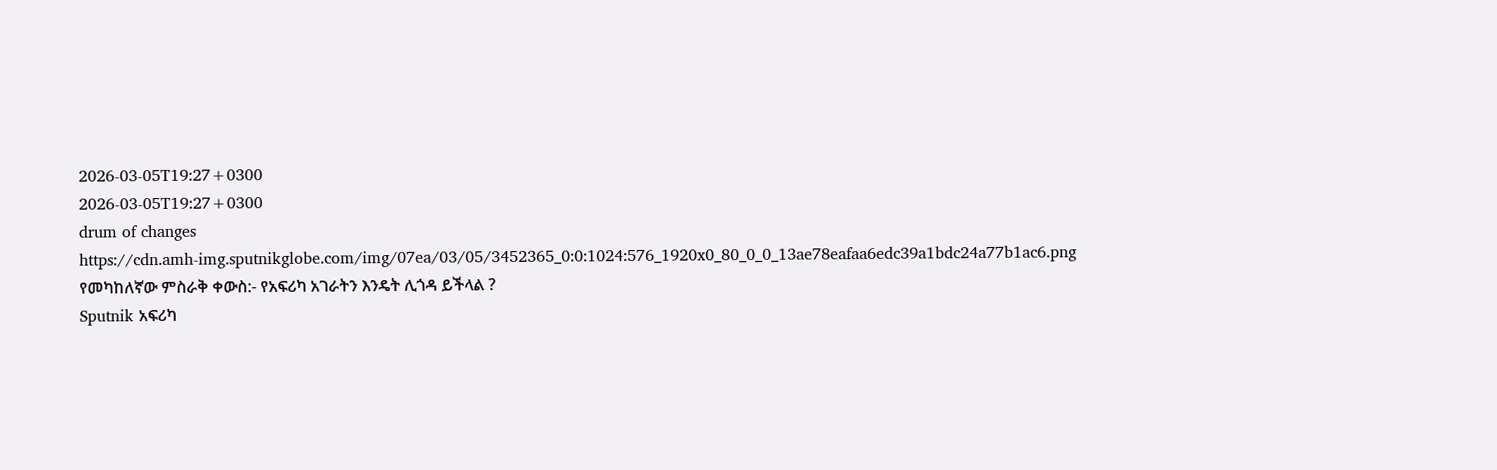2026-03-05T19:27+0300
2026-03-05T19:27+0300
drum of changes
https://cdn.amh-img.sputnikglobe.com/img/07ea/03/05/3452365_0:0:1024:576_1920x0_80_0_0_13ae78eafaa6edc39a1bdc24a77b1ac6.png
የመካከለኛው ምስራቅ ቀውስ:- የአፍሪካ አገራትን እንዴት ሊጎዳ ይችላል ?
Sputnik አፍሪካ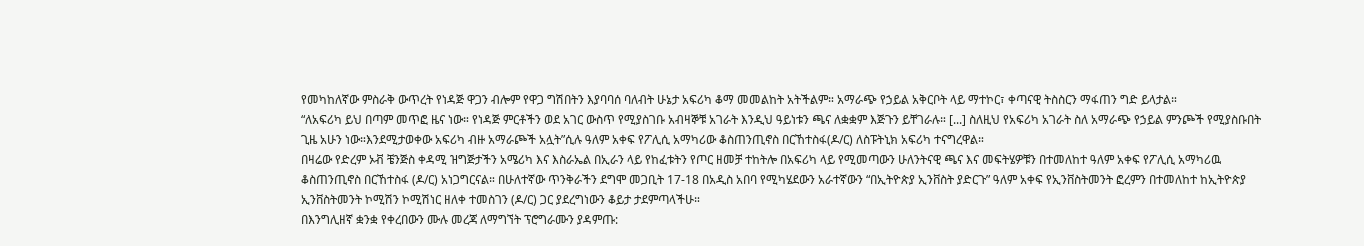የመካከለኛው ምስራቅ ውጥረት የነዳጅ ዋጋን ብሎም የዋጋ ግሽበትን እያባባሰ ባለብት ሁኔታ አፍሪካ ቆማ መመልከት አትችልም። አማራጭ የኃይል አቅርቦት ላይ ማተኮር፣ ቀጣናዊ ትስስርን ማፋጠን ግድ ይላታል።
“ለአፍሪካ ይህ በጣም መጥፎ ዜና ነው። የነዳጅ ምርቶችን ወደ አገር ውስጥ የሚያስገቡ አብዛኞቹ አገራት እንዲህ ዓይነቱን ጫና ለቋቋም እጅጉን ይቸገራሉ። [...] ስለዚህ የአፍሪካ አገራት ስለ አማራጭ የኃይል ምንጮች የሚያስቡበት ጊዜ አሁን ነው።እንደሚታወቀው አፍሪካ ብዙ አማራጮች አሏት”ሲሉ ዓለም አቀፍ የፖሊሲ አማካሪው ቆስጠንጢኖስ በርኸተስፋ(ዶ/ር) ለስፑትኒክ አፍሪካ ተናግረዋል።
በዛሬው የድረም ኦቭ ቼንጅስ ቀዳሚ ዝግጅታችን አሜሪካ እና እስራኤል በኢራን ላይ የከፈቱትን የጦር ዘመቻ ተከትሎ በአፍሪካ ላይ የሚመጣውን ሁለንትናዊ ጫና እና መፍትሄዎቹን በተመለከተ ዓለም አቀፍ የፖሊሲ አማካሪዉ ቆስጠንጢኖስ በርኸተስፋ (ዶ/ር) አነጋግርናል። በሁለተኛው ጥንቅራችን ደግሞ መጋቢት 17-18 በአዲስ አበባ የሚካሄደውን አራተኛውን “በኢትዮጵያ ኢንቨስት ያድርጉ” ዓለም አቀፍ የኢንቨስትመንት ፎረምን በተመለከተ ከኢትዮጵያ ኢንቨስትመንት ኮሚሽን ኮሚሽነር ዘለቀ ተመስገን (ዶ/ር) ጋር ያደረግነውን ቆይታ ታደምጣላችሁ።
በእንግሊዘኛ ቋንቋ የቀረበውን ሙሉ መረጃ ለማግኘት ፕሮግራሙን ያዳምጡ: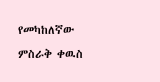የመካከለኛው ምስራቅ ቀዉስ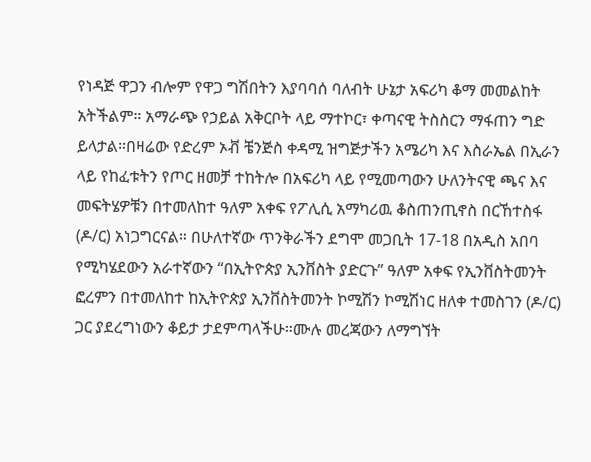የነዳጅ ዋጋን ብሎም የዋጋ ግሽበትን እያባባሰ ባለብት ሁኔታ አፍሪካ ቆማ መመልከት አትችልም። አማራጭ የኃይል አቅርቦት ላይ ማተኮር፣ ቀጣናዊ ትስስርን ማፋጠን ግድ ይላታል።በዛሬው የድረም ኦቭ ቼንጅስ ቀዳሚ ዝግጅታችን አሜሪካ እና እስራኤል በኢራን ላይ የከፈቱትን የጦር ዘመቻ ተከትሎ በአፍሪካ ላይ የሚመጣውን ሁለንትናዊ ጫና እና መፍትሄዎቹን በተመለከተ ዓለም አቀፍ የፖሊሲ አማካሪዉ ቆስጠንጢኖስ በርኸተስፋ (ዶ/ር) አነጋግርናል። በሁለተኛው ጥንቅራችን ደግሞ መጋቢት 17-18 በአዲስ አበባ የሚካሄደውን አራተኛውን “በኢትዮጵያ ኢንቨስት ያድርጉ” ዓለም አቀፍ የኢንቨስትመንት ፎረምን በተመለከተ ከኢትዮጵያ ኢንቨስትመንት ኮሚሽን ኮሚሽነር ዘለቀ ተመስገን (ዶ/ር) ጋር ያደረግነውን ቆይታ ታደምጣላችሁ።ሙሉ መረጃውን ለማግኘት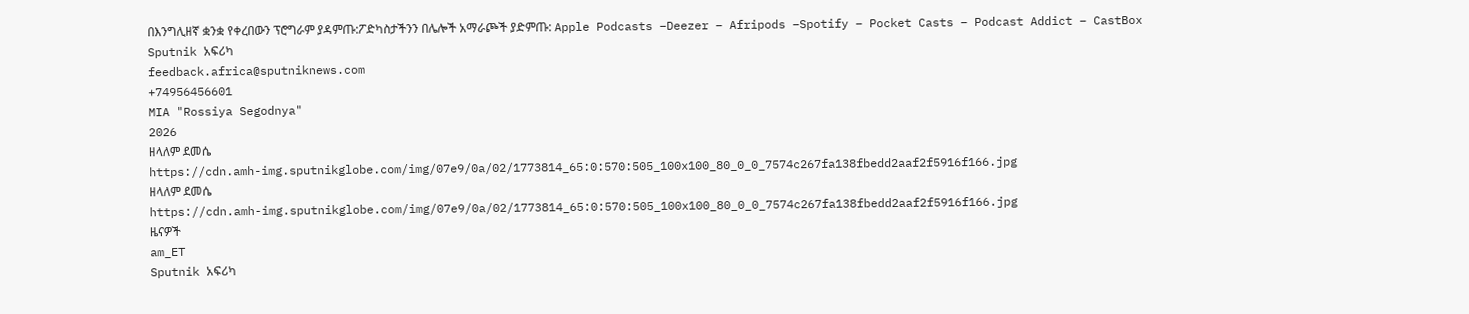በእንግሊዘኛ ቋንቋ የቀረበውን ፕሮግራም ያዳምጡ:ፖድካስታችንን በሌሎች አማራጮች ያድምጡ: Apple Podcasts –Deezer – Afripods –Spotify – Pocket Casts – Podcast Addict – CastBox
Sputnik አፍሪካ
feedback.africa@sputniknews.com
+74956456601
MIA "Rossiya Segodnya"
2026
ዘላለም ደመሴ
https://cdn.amh-img.sputnikglobe.com/img/07e9/0a/02/1773814_65:0:570:505_100x100_80_0_0_7574c267fa138fbedd2aaf2f5916f166.jpg
ዘላለም ደመሴ
https://cdn.amh-img.sputnikglobe.com/img/07e9/0a/02/1773814_65:0:570:505_100x100_80_0_0_7574c267fa138fbedd2aaf2f5916f166.jpg
ዜናዎች
am_ET
Sputnik አፍሪካ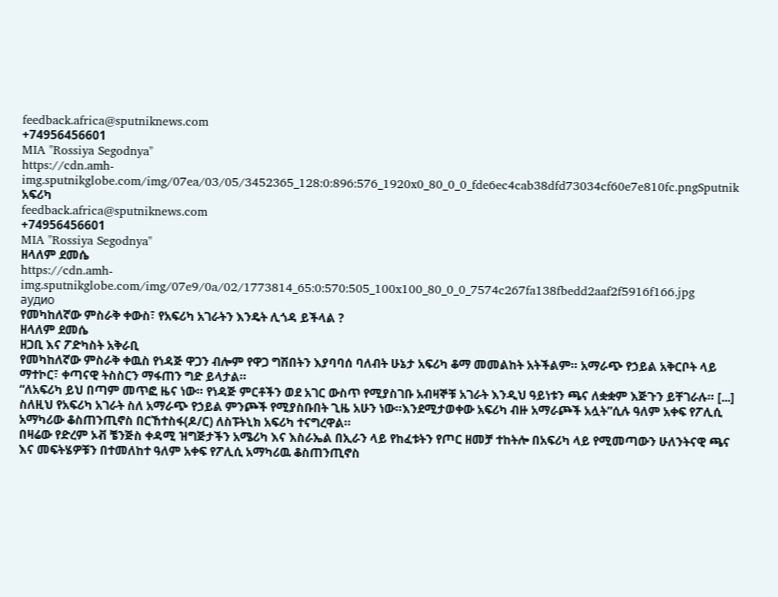feedback.africa@sputniknews.com
+74956456601
MIA "Rossiya Segodnya"
https://cdn.amh-img.sputnikglobe.com/img/07ea/03/05/3452365_128:0:896:576_1920x0_80_0_0_fde6ec4cab38dfd73034cf60e7e810fc.pngSputnik አፍሪካ
feedback.africa@sputniknews.com
+74956456601
MIA "Rossiya Segodnya"
ዘላለም ደመሴ
https://cdn.amh-img.sputnikglobe.com/img/07e9/0a/02/1773814_65:0:570:505_100x100_80_0_0_7574c267fa138fbedd2aaf2f5916f166.jpg
аудио
የመካከለኛው ምስራቅ ቀውስ፣ የአፍሪካ አገራትን እንዴት ሊጎዳ ይችላል ?
ዘላለም ደመሴ
ዘጋቢ እና ፖድካስት አቅራቢ
የመካከለኛው ምስራቅ ቀዉስ የነዳጅ ዋጋን ብሎም የዋጋ ግሽበትን እያባባሰ ባለብት ሁኔታ አፍሪካ ቆማ መመልከት አትችልም። አማራጭ የኃይል አቅርቦት ላይ ማተኮር፣ ቀጣናዊ ትስስርን ማፋጠን ግድ ይላታል።
“ለአፍሪካ ይህ በጣም መጥፎ ዜና ነው። የነዳጅ ምርቶችን ወደ አገር ውስጥ የሚያስገቡ አብዛኞቹ አገራት እንዲህ ዓይነቱን ጫና ለቋቋም እጅጉን ይቸገራሉ። [...] ስለዚህ የአፍሪካ አገራት ስለ አማራጭ የኃይል ምንጮች የሚያስቡበት ጊዜ አሁን ነው።እንደሚታወቀው አፍሪካ ብዙ አማራጮች አሏት”ሲሉ ዓለም አቀፍ የፖሊሲ አማካሪው ቆስጠንጢኖስ በርኸተስፋ(ዶ/ር) ለስፑትኒክ አፍሪካ ተናግረዋል።
በዛሬው የድረም ኦቭ ቼንጅስ ቀዳሚ ዝግጅታችን አሜሪካ እና እስራኤል በኢራን ላይ የከፈቱትን የጦር ዘመቻ ተከትሎ በአፍሪካ ላይ የሚመጣውን ሁለንትናዊ ጫና እና መፍትሄዎቹን በተመለከተ ዓለም አቀፍ የፖሊሲ አማካሪዉ ቆስጠንጢኖስ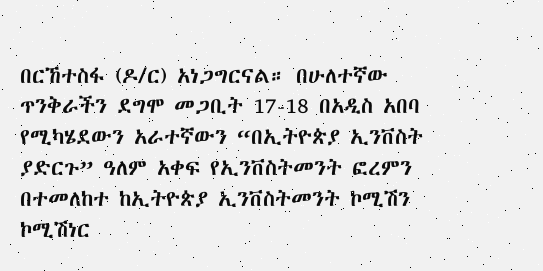በርኸተስፋ (ዶ/ር) አነጋግርናል። በሁለተኛው ጥንቅራችን ደግሞ መጋቢት 17-18 በአዲስ አበባ የሚካሄደውን አራተኛውን “በኢትዮጵያ ኢንቨስት ያድርጉ” ዓለም አቀፍ የኢንቨስትመንት ፎረምን በተመለከተ ከኢትዮጵያ ኢንቨስትመንት ኮሚሽን ኮሚሽነር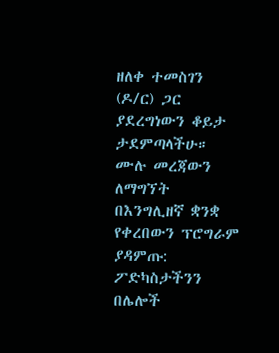ዘለቀ ተመስገን (ዶ/ር) ጋር ያደረግነውን ቆይታ ታደምጣላችሁ።
ሙሉ መረጃውን ለማግኘት
በእንግሊዘኛ ቋንቋ የቀረበውን ፕሮግራም ያዳምጡ:
ፖድካስታችንን በሌሎች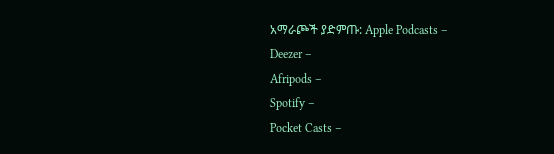አማራጮች ያድምጡ: Apple Podcasts –
Deezer –
Afripods –
Spotify –
Pocket Casts –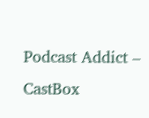Podcast Addict –
CastBox